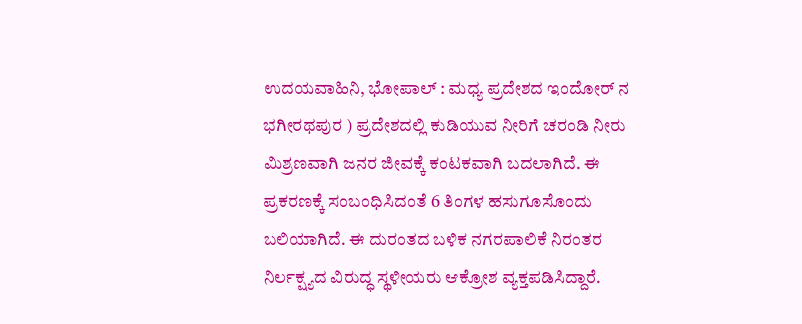ಉದಯವಾಹಿನಿ, ಭೋಪಾಲ್‌ : ಮಧ್ಯ ಪ್ರದೇಶದ ಇಂದೋರ್‌ ನ ಭಗೀರಥಪುರ ) ಪ್ರದೇಶದಲ್ಲಿ ಕುಡಿಯುವ ನೀರಿಗೆ ಚರಂಡಿ ನೀರು ಮಿಶ್ರಣವಾಗಿ ಜನರ ಜೀವಕ್ಕೆ ಕಂಟಕವಾಗಿ ಬದಲಾಗಿದೆ. ಈ ಪ್ರಕರಣಕ್ಕೆ ಸಂಬಂಧಿಸಿದಂತೆ 6 ತಿಂಗಳ ಹಸುಗೂಸೊಂದು ಬಲಿಯಾಗಿದೆ. ಈ ದುರಂತದ ಬಳಿಕ ನಗರಪಾಲಿಕೆ ನಿರಂತರ ನಿರ್ಲಕ್ಷ್ಯದ ವಿರುದ್ಧ ಸ್ಥಳೀಯರು ಆಕ್ರೋಶ ವ್ಯಕ್ತಪಡಿಸಿದ್ದಾರೆ.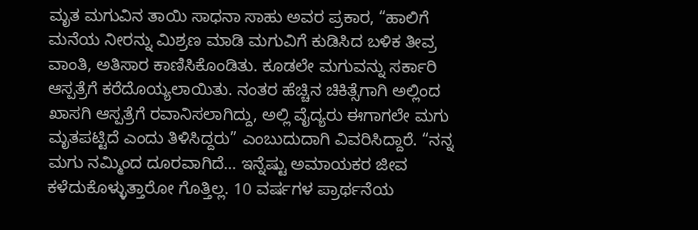ಮೃತ ಮಗುವಿನ ತಾಯಿ ಸಾಧನಾ ಸಾಹು ಅವರ ಪ್ರಕಾರ, “ಹಾಲಿಗೆ ಮನೆಯ ನೀರನ್ನು ಮಿಶ್ರಣ ಮಾಡಿ ಮಗುವಿಗೆ ಕುಡಿಸಿದ ಬಳಿಕ ತೀವ್ರ ವಾಂತಿ, ಅತಿಸಾರ ಕಾಣಿಸಿಕೊಂಡಿತು. ಕೂಡಲೇ ಮಗುವನ್ನು ಸರ್ಕಾರಿ ಆಸ್ಪತ್ರೆಗೆ ಕರೆದೊಯ್ಯಲಾಯಿತು. ನಂತರ ಹೆಚ್ಚಿನ ಚಿಕಿತ್ಸೆಗಾಗಿ ಅಲ್ಲಿಂದ ಖಾಸಗಿ ಆಸ್ಪತ್ರೆಗೆ ರವಾನಿಸಲಾಗಿದ್ದು, ಅಲ್ಲಿ ವೈದ್ಯರು ಈಗಾಗಲೇ ಮಗು ಮೃತಪಟ್ಟಿದೆ ಎಂದು ತಿಳಿಸಿದ್ದರು” ಎಂಬುದುದಾಗಿ ವಿವರಿಸಿದ್ದಾರೆ. “ನನ್ನ ಮಗು ನಮ್ಮಿಂದ ದೂರವಾಗಿದೆ… ಇನ್ನೆಷ್ಟು ಅಮಾಯಕರ ಜೀವ ಕಳೆದುಕೊಳ್ಳುತ್ತಾರೋ ಗೊತ್ತಿಲ್ಲ. 10 ವರ್ಷಗಳ ಪ್ರಾರ್ಥನೆಯ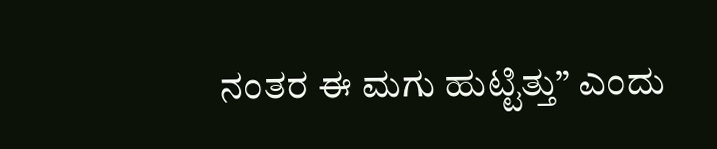ನಂತರ ಈ ಮಗು ಹುಟ್ಟಿತ್ತು” ಎಂದು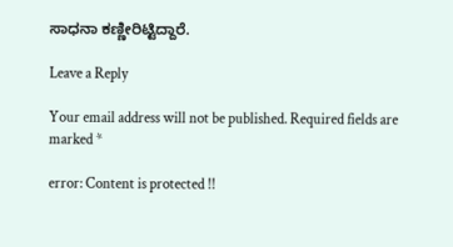ಸಾಧನಾ ಕಣ್ಣೀರಿಟ್ಟಿದ್ದಾರೆ.

Leave a Reply

Your email address will not be published. Required fields are marked *

error: Content is protected !!